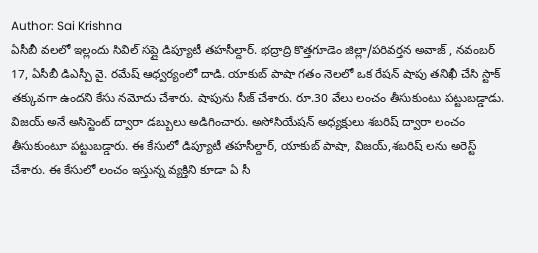Author: Sai Krishna
ఏసీబీ వలలో ఇల్లందు సివిల్ సప్లై డిప్యూటీ తహసీల్దార్. భద్రాద్రి కొత్తగూడెం జిల్లా/పరివర్తన అవాజ్ , నవంబర్ 17, ఏసీబీ డిఎస్పీ వై. రమేష్ ఆధ్వర్యంలో దాడి. యాకుబ్ పాషా గతం నెలలో ఒక రేషన్ షాపు తనిఖీ చేసి స్టాక్ తక్కువగా ఉందని కేసు నమోదు చేశారు. షాపును సీజ్ చేశారు. రూ.30 వేలు లంచం తీసుకుంటు పట్టుబడ్డాడు. విజయ్ అనే అసిస్టెంట్ ద్వారా డబ్బులు అడిగించారు. అసోసియేషన్ అధ్యక్షులు శబరిష్ ద్వారా లంచం తీసుకుంటూ పట్టుబడ్డారు. ఈ కేసులో డిప్యూటీ తహసీల్దార్, యాకుబ్ పాషా, విజయ్,శబరిష్ లను అరెస్ట్ చేశారు. ఈ కేసులో లంచం ఇస్తున్న వ్యక్తిని కూడా ఏ సీ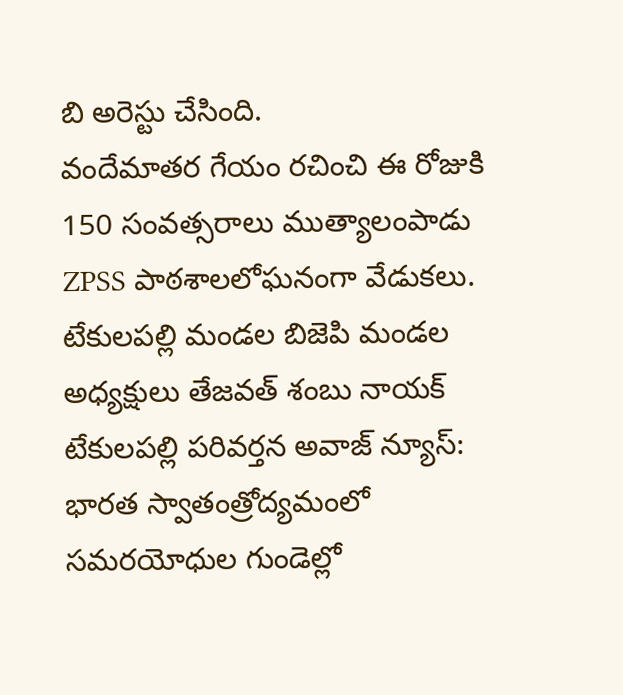బి అరెస్టు చేసింది.
వందేమాతర గేయం రచించి ఈ రోజుకి 150 సంవత్సరాలు ముత్యాలంపాడు ZPSS పాఠశాలలోఘనంగా వేడుకలు. టేకులపల్లి మండల బిజెపి మండల అధ్యక్షులు తేజవత్ శంబు నాయక్ టేకులపల్లి పరివర్తన అవాజ్ న్యూస్: భారత స్వాతంత్రోద్యమంలో సమరయోధుల గుండెల్లో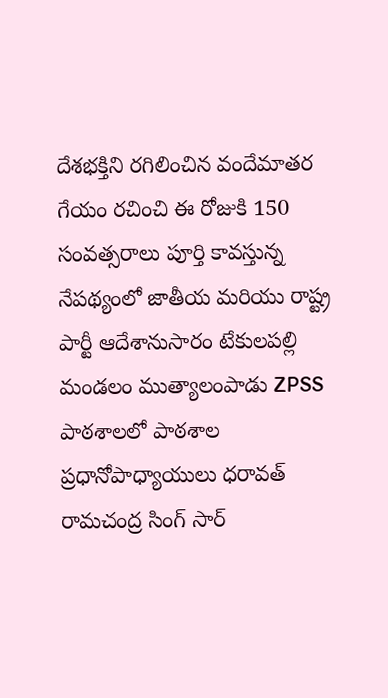దేశభక్తిని రగిలించిన వందేమాతర గేయం రచించి ఈ రోజుకి 150 సంవత్సరాలు పూర్తి కావస్తున్న నేపథ్యంలో జాతీయ మరియు రాష్ట్ర పార్టీ ఆదేశానుసారం టేకులపల్లి మండలం ముత్యాలంపాడు ZPSS పాఠశాలలో పాఠశాల ప్రధానోపాధ్యాయులు ధరావత్ రామచంద్ర సింగ్ సార్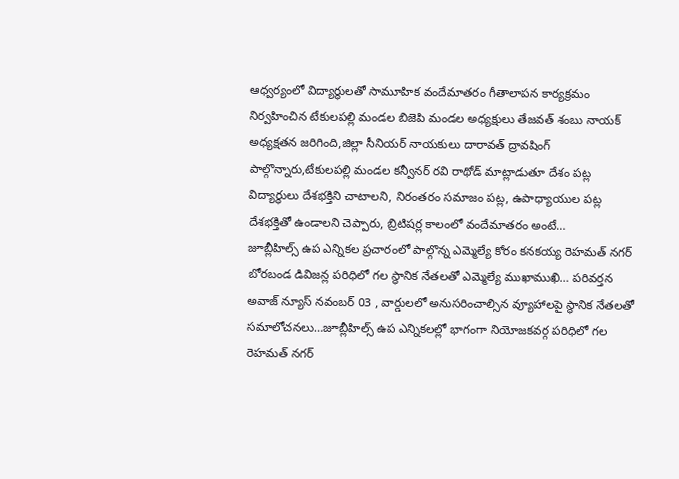ఆధ్వర్యంలో విద్యార్థులతో సామూహిక వందేమాతరం గీతాలాపన కార్యక్రమం నిర్వహించిన టేకులపల్లి మండల బిజెపి మండల అధ్యక్షులు తేజవత్ శంబు నాయక్ అధ్యక్షతన జరిగింది,జిల్లా సీనియర్ నాయకులు దారావత్ ద్రావషింగ్ పాల్గొన్నారు,టేకులపల్లి మండల కన్వీనర్ రవి రాథోడ్ మాట్లాడుతూ దేశం పట్ల విద్యార్థులు దేశభక్తిని చాటాలని, నిరంతరం సమాజం పట్ల, ఉపాధ్యాయుల పట్ల దేశభక్తితో ఉండాలని చెప్పారు, బ్రిటిషర్ల కాలంలో వందేమాతరం అంటే…
జూబ్లీహిల్స్ ఉప ఎన్నికల ప్రచారంలో పాల్గొన్న ఎమ్మెల్యే కోరం కనకయ్య రెహమత్ నగర్ బోరబండ డివిజన్ల పరిధిలో గల స్థానిక నేతలతో ఎమ్మెల్యే ముఖాముఖి… పరివర్తన అవాజ్ న్యూస్ నవంబర్ 03 , వార్డులలో అనుసరించాల్సిన వ్యూహాలపై స్థానిక నేతలతో సమాలోచనలు…జూబ్లీహిల్స్ ఉప ఎన్నికలల్లో భాగంగా నియోజకవర్గ పరిధిలో గల రెహమత్ నగర్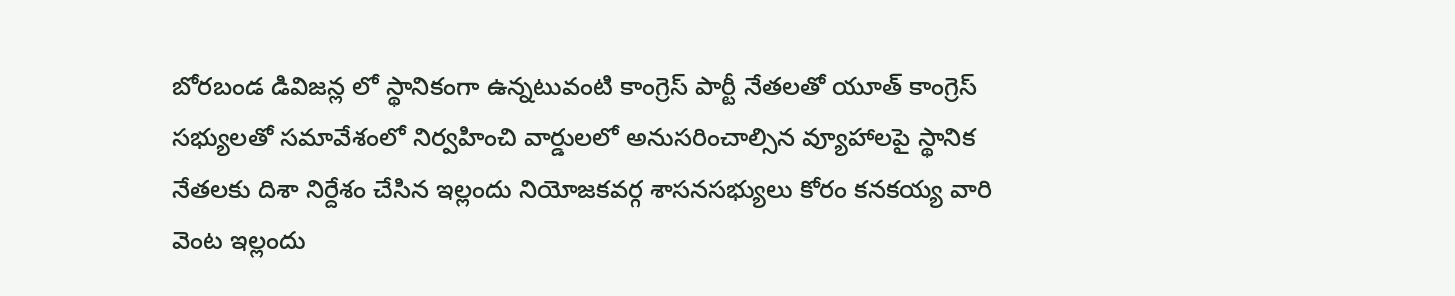బోరబండ డివిజన్ల లో స్థానికంగా ఉన్నటువంటి కాంగ్రెస్ పార్టీ నేతలతో యూత్ కాంగ్రెస్ సభ్యులతో సమావేశంలో నిర్వహించి వార్డులలో అనుసరించాల్సిన వ్యూహాలపై స్థానిక నేతలకు దిశా నిర్దేశం చేసిన ఇల్లందు నియోజకవర్గ శాసనసభ్యులు కోరం కనకయ్య వారి వెంట ఇల్లందు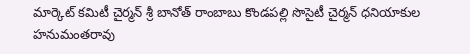మార్కెట్ కమిటీ చైర్మన్ శ్రీ బానోత్ రాంబాబు కొండపల్లి సొసైటీ చైర్మన్ ధనియాకుల హనుమంతరావు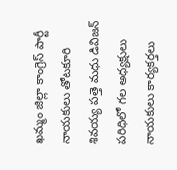ఖమ్మం జిల్లా కాంగ్రెస్ పార్టీ నాయకులు తోటకూరి శివయ్య పత్తె మధు డివిజన్ పరిధిలో గల అధ్యక్షులు నాయకులు కార్యకర్తలు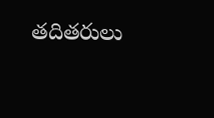తదితరులు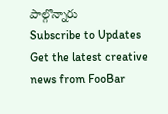పాల్గొన్నారు
Subscribe to Updates
Get the latest creative news from FooBar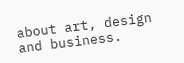about art, design and business.